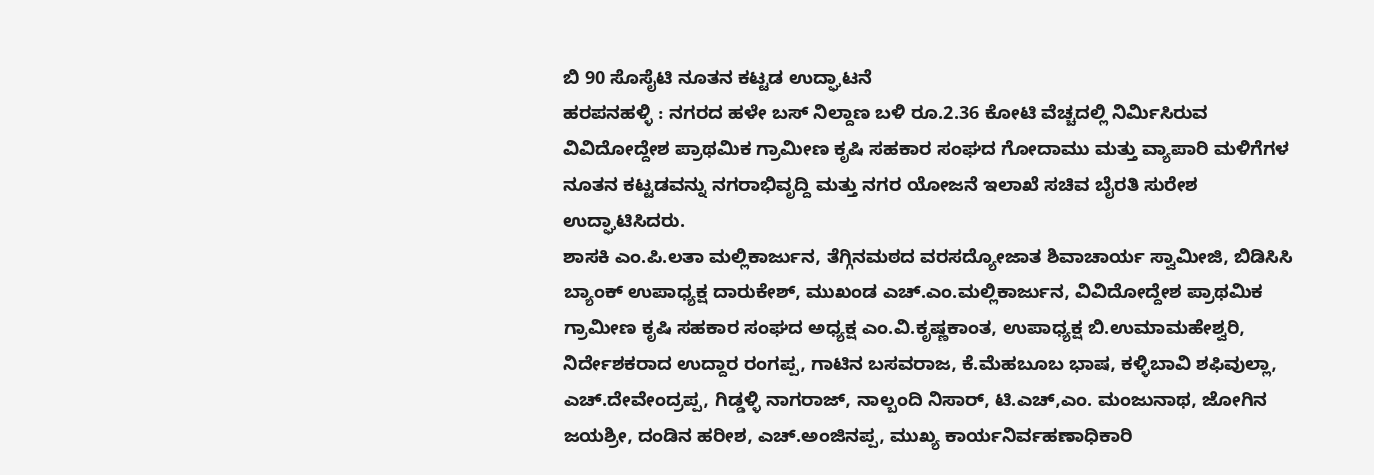ಬಿ 90 ಸೊಸೈಟಿ ನೂತನ ಕಟ್ಟಡ ಉದ್ಘಾಟನೆ
ಹರಪನಹಳ್ಳಿ : ನಗರದ ಹಳೇ ಬಸ್ ನಿಲ್ದಾಣ ಬಳಿ ರೂ.2.36 ಕೋಟಿ ವೆಚ್ಚದಲ್ಲಿ ನಿರ್ಮಿಸಿರುವ ವಿವಿದೋದ್ದೇಶ ಪ್ರಾಥಮಿಕ ಗ್ರಾಮೀಣ ಕೃಷಿ ಸಹಕಾರ ಸಂಘದ ಗೋದಾಮು ಮತ್ತು ವ್ಯಾಪಾರಿ ಮಳಿಗೆಗಳ ನೂತನ ಕಟ್ಟಡವನ್ನು ನಗರಾಭಿವೃದ್ದಿ ಮತ್ತು ನಗರ ಯೋಜನೆ ಇಲಾಖೆ ಸಚಿವ ಬೈರತಿ ಸುರೇಶ ಉದ್ಘಾಟಿಸಿದರು.
ಶಾಸಕಿ ಎಂ.ಪಿ.ಲತಾ ಮಲ್ಲಿಕಾರ್ಜುನ, ತೆಗ್ಗಿನಮಠದ ವರಸದ್ಯೋಜಾತ ಶಿವಾಚಾರ್ಯ ಸ್ವಾಮೀಜಿ, ಬಿಡಿಸಿಸಿ ಬ್ಯಾಂಕ್ ಉಪಾಧ್ಯಕ್ಷ ದಾರುಕೇಶ್, ಮುಖಂಡ ಎಚ್.ಎಂ.ಮಲ್ಲಿಕಾರ್ಜುನ, ವಿವಿದೋದ್ದೇಶ ಪ್ರಾಥಮಿಕ ಗ್ರಾಮೀಣ ಕೃಷಿ ಸಹಕಾರ ಸಂಘದ ಅಧ್ಯಕ್ಷ ಎಂ.ವಿ.ಕೃಷ್ಣಕಾಂತ, ಉಪಾಧ್ಯಕ್ಷ ಬಿ.ಉಮಾಮಹೇಶ್ವರಿ, ನಿರ್ದೇಶಕರಾದ ಉದ್ದಾರ ರಂಗಪ್ಪ, ಗಾಟಿನ ಬಸವರಾಜ, ಕೆ.ಮೆಹಬೂಬ ಭಾಷ, ಕಳ್ಳಿಬಾವಿ ಶಫಿವುಲ್ಲಾ, ಎಚ್.ದೇವೇಂದ್ರಪ್ಪ, ಗಿಡ್ಡಳ್ಳಿ ನಾಗರಾಜ್, ನಾಲ್ಬಂದಿ ನಿಸಾರ್, ಟಿ.ಎಚ್,ಎಂ. ಮಂಜುನಾಥ, ಜೋಗಿನ ಜಯಶ್ರೀ, ದಂಡಿನ ಹರೀಶ, ಎಚ್.ಅಂಜಿನಪ್ಪ, ಮುಖ್ಯ ಕಾರ್ಯನಿರ್ವಹಣಾಧಿಕಾರಿ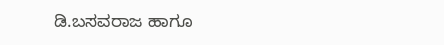ಡಿ.ಬಸವರಾಜ ಹಾಗೂ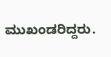ಮುಖಂಡರಿದ್ದರು.